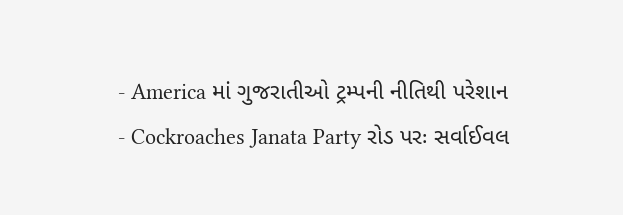- America માં ગુજરાતીઓ ટ્રમ્પની નીતિથી પરેશાન
- Cockroaches Janata Party રોડ પરઃ સર્વાઈવલ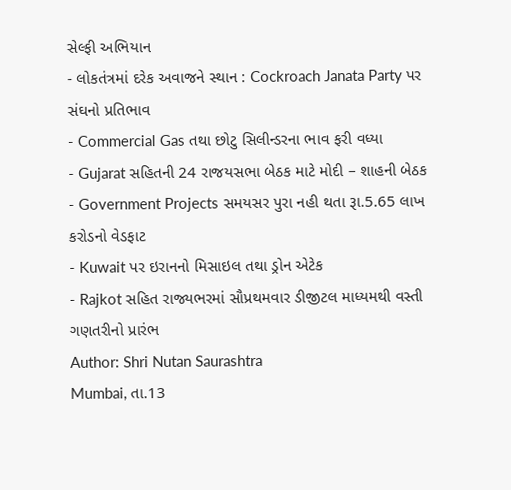સેલ્ફી અભિયાન
- લોકતંત્રમાં દરેક અવાજને સ્થાન : Cockroach Janata Party પર સંઘનો પ્રતિભાવ
- Commercial Gas તથા છોટુ સિલીન્ડરના ભાવ ફરી વધ્યા
- Gujarat સહિતની 24 રાજયસભા બેઠક માટે મોદી – શાહની બેઠક
- Government Projects સમયસર પુરા નહી થતા રૂા.5.65 લાખ કરોડનો વેડફાટ
- Kuwait પર ઇરાનનો મિસાઇલ તથા ડ્રોન એટેક
- Rajkot સહિત રાજ્યભરમાં સૌપ્રથમવાર ડીજીટલ માધ્યમથી વસ્તી ગણતરીનો પ્રારંભ
Author: Shri Nutan Saurashtra
Mumbai, તા.13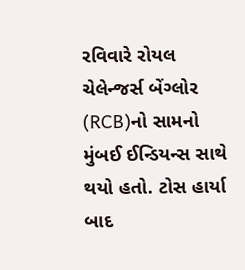રવિવારે રોયલ ચેલેન્જર્સ બેંગ્લોર (RCB)નો સામનો મુંબઈ ઈન્ડિયન્સ સાથે થયો હતો. ટોસ હાર્યા બાદ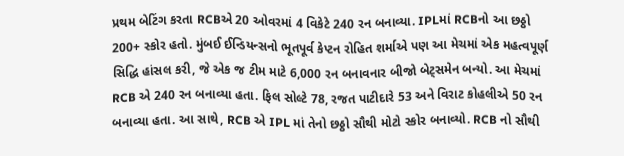પ્રથમ બેટિંગ કરતા RCBએ 20 ઓવરમાં 4 વિકેટે 240 રન બનાવ્યા. IPLમાં RCBનો આ છઠ્ઠો 200+ સ્કોર હતો. મુંબઈ ઈન્ડિયન્સનો ભૂતપૂર્વ કેપ્ટન રોહિત શર્માએ પણ આ મેચમાં એક મહત્વપૂર્ણ સિદ્ધિ હાંસલ કરી, જે એક જ ટીમ માટે 6,000 રન બનાવનાર બીજો બેટ્સમેન બન્યો. આ મેચમાં RCB એ 240 રન બનાવ્યા હતા. ફિલ સોલ્ટે 78, રજત પાટીદારે 53 અને વિરાટ કોહલીએ 50 રન બનાવ્યા હતા. આ સાથે, RCB એ IPL માં તેનો છઠ્ઠો સૌથી મોટો સ્કોર બનાવ્યો. RCB નો સૌથી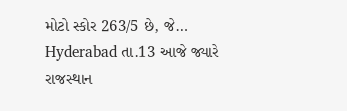મોટો સ્કોર 263/5 છે, જે…
Hyderabad તા.13 આજે જ્યારે રાજસ્થાન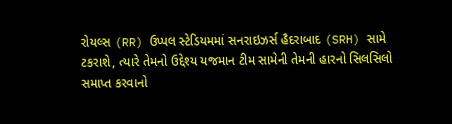રોયલ્સ (RR) ઉપ્પલ સ્ટેડિયમમાં સનરાઇઝર્સ હૈદરાબાદ (SRH) સામે ટકરાશે, ત્યારે તેમનો ઉદ્દેશ્ય યજમાન ટીમ સામેની તેમની હારનો સિલસિલો સમાપ્ત કરવાનો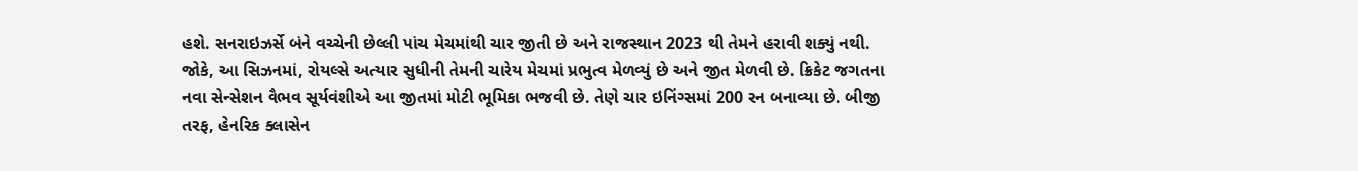હશે. સનરાઇઝર્સે બંને વચ્ચેની છેલ્લી પાંચ મેચમાંથી ચાર જીતી છે અને રાજસ્થાન 2023 થી તેમને હરાવી શક્યું નથી. જોકે, આ સિઝનમાં, રોયલ્સે અત્યાર સુધીની તેમની ચારેય મેચમાં પ્રભુત્વ મેળવ્યું છે અને જીત મેળવી છે. ક્રિકેટ જગતના નવા સેન્સેશન વૈભવ સૂર્યવંશીએ આ જીતમાં મોટી ભૂમિકા ભજવી છે. તેણે ચાર ઇનિંગ્સમાં 200 રન બનાવ્યા છે. બીજી તરફ, હેનરિક ક્લાસેન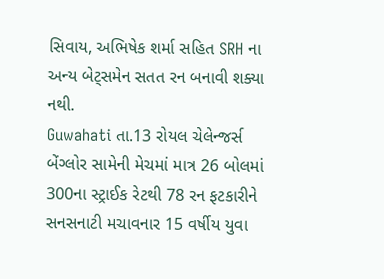સિવાય, અભિષેક શર્મા સહિત SRH ના અન્ય બેટ્સમેન સતત રન બનાવી શક્યા નથી.
Guwahati તા.13 રોયલ ચેલેન્જર્સ બેંગ્લોર સામેની મેચમાં માત્ર 26 બોલમાં 300ના સ્ટ્રાઈક રેટથી 78 રન ફટકારીને સનસનાટી મચાવનાર 15 વર્ષીય યુવા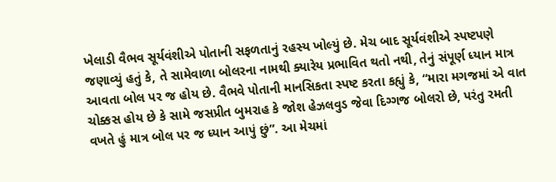ખેલાડી વૈભવ સૂર્યવંશીએ પોતાની સફળતાનું રહસ્ય ખોલ્યું છે. મેચ બાદ સૂર્યવંશીએ સ્પષ્ટપણે જણાવ્યું હતું કે, તે સામેવાળા બોલરના નામથી ક્યારેય પ્રભાવિત થતો નથી, તેનું સંપૂર્ણ ધ્યાન માત્ર આવતા બોલ પર જ હોય છે. વૈભવે પોતાની માનસિકતા સ્પષ્ટ કરતા કહ્યું કે, “મારા મગજમાં એ વાત ચોક્કસ હોય છે કે સામે જસપ્રીત બુમરાહ કે જોશ હેઝલવુડ જેવા દિગ્ગજ બોલરો છે, પરંતુ રમતી વખતે હું માત્ર બોલ પર જ ધ્યાન આપું છું”. આ મેચમાં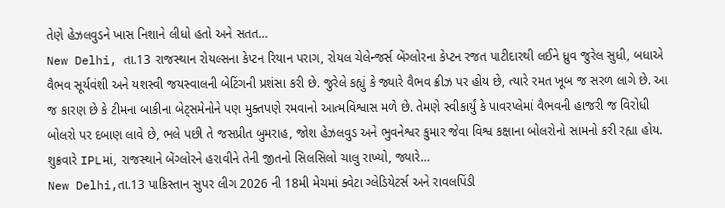તેણે હેઝલવુડને ખાસ નિશાને લીધો હતો અને સતત…
New Delhi, તા.13 રાજસ્થાન રોયલ્સના કેપ્ટન રિયાન પરાગ, રોયલ ચેલેન્જર્સ બેંગ્લોરના કેપ્ટન રજત પાટીદારથી લઈને ધ્રુવ જુરેલ સુધી, બધાએ વૈભવ સૂર્યવંશી અને યશસ્વી જયસ્વાલની બેટિંગની પ્રશંસા કરી છે. જુરેલે કહ્યું કે જ્યારે વૈભવ ક્રીઝ પર હોય છે, ત્યારે રમત ખૂબ જ સરળ લાગે છે. આ જ કારણ છે કે ટીમના બાકીના બેટ્સમેનોને પણ મુક્તપણે રમવાનો આત્મવિશ્વાસ મળે છે. તેમણે સ્વીકાર્યું કે પાવરપ્લેમાં વૈભવની હાજરી જ વિરોધી બોલરો પર દબાણ લાવે છે, ભલે પછી તે જસપ્રીત બુમરાહ, જોશ હેઝલવુડ અને ભુવનેશ્વર કુમાર જેવા વિશ્વ કક્ષાના બોલરોનો સામનો કરી રહ્યા હોય. શુક્રવારે IPLમાં, રાજસ્થાને બેંગ્લોરને હરાવીને તેની જીતનો સિલસિલો ચાલુ રાખ્યો, જ્યારે…
New Delhi,તા.13 પાકિસ્તાન સુપર લીગ 2026 ની 18મી મેચમાં ક્વેટા ગ્લેડિયેટર્સ અને રાવલપિંડી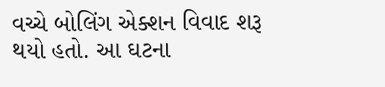વચ્ચે બોલિંગ એક્શન વિવાદ શરૂ થયો હતો. આ ઘટના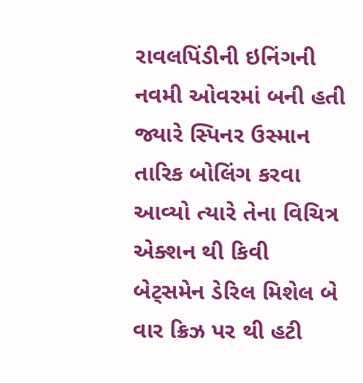રાવલપિંડીની ઇનિંગની નવમી ઓવરમાં બની હતી જ્યારે સ્પિનર ઉસ્માન તારિક બોલિંગ કરવા આવ્યો ત્યારે તેના વિચિત્ર એક્શન થી કિવી બેટ્સમેન ડેરિલ મિશેલ બે વાર ક્રિઝ પર થી હટી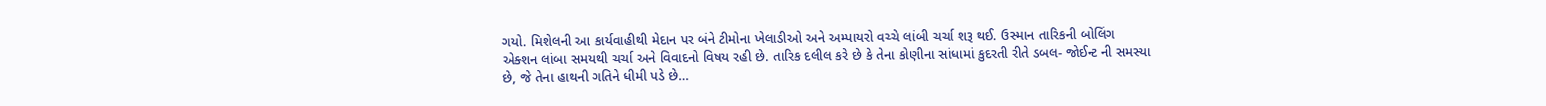ગયો. મિશેલની આ કાર્યવાહીથી મેદાન પર બંને ટીમોના ખેલાડીઓ અને અમ્પાયરો વચ્ચે લાંબી ચર્ચા શરૂ થઈ. ઉસ્માન તારિકની બોલિંગ એક્શન લાંબા સમયથી ચર્ચા અને વિવાદનો વિષય રહી છે. તારિક દલીલ કરે છે કે તેના કોણીના સાંધામાં કુદરતી રીતે ડબલ- જોઈન્ટ ની સમસ્યા છે, જે તેના હાથની ગતિને ધીમી પડે છે…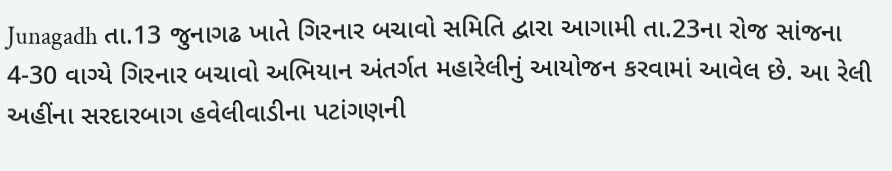Junagadh તા.13 જુનાગઢ ખાતે ગિરનાર બચાવો સમિતિ દ્વારા આગામી તા.23ના રોજ સાંજના 4-30 વાગ્યે ગિરનાર બચાવો અભિયાન અંતર્ગત મહારેલીનું આયોજન કરવામાં આવેલ છે. આ રેલી અહીંના સરદારબાગ હવેલીવાડીના પટાંગણની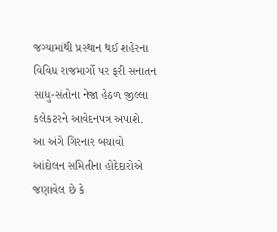જગ્યામાંથી પ્રસ્થાન થઈ શહેરના વિવિધ રાજમાર્ગો પર ફરી સનાતન સાધુ-સંતોના નેજા હેઠળ જીલ્લા કલેકટરને આવેદનપત્ર અપાશે. આ અંગે ગિરનાર બચાવો આંદોલન સમિતીના હોદેદારોએ જણાવેલ છે કે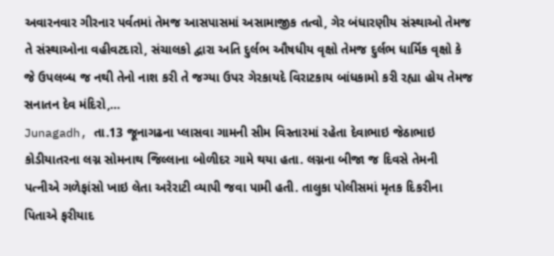અવારનવાર ગીરનાર પર્વતમાં તેમજ આસપાસમાં અસામાજીક તત્વો, ગેર બંધારણીય સંસ્થાઓ તેમજ તે સંસ્થાઓના વહીવટદારો, સંચાલકો દ્વારા અતિ દુર્લભ ઔષધીય વૃક્ષો તેમજ દુર્લભ ધાર્મિક વૃક્ષો કે જે ઉપલબ્ધ જ નથી તેનો નાશ કરી તે જગ્યા ઉપર ગેરકાયદે વિરાટકાય બાંધકામો કરી રહ્યા હોય તેમજ સનાતન દેવ મંદિરો,…
Junagadh, તા.13 જૂનાગઢના પ્લાસવા ગામની સીમ વિસ્તારમાં રહેતા દેવાભાઇ જેઠાભાઇ કોડીયાતરના લગ્ન સોમનાથ જિલ્લાના બોળીદર ગામે થયા હતા. લગ્નના બીજા જ દિવસે તેમની પત્નીએ ગળેફાંસો ખાઇ લેતા અરેરાટી વ્યાપી જવા પામી હતી. તાલુકા પોલીસમાં મૃતક દિકરીના પિતાએ ફરીયાદ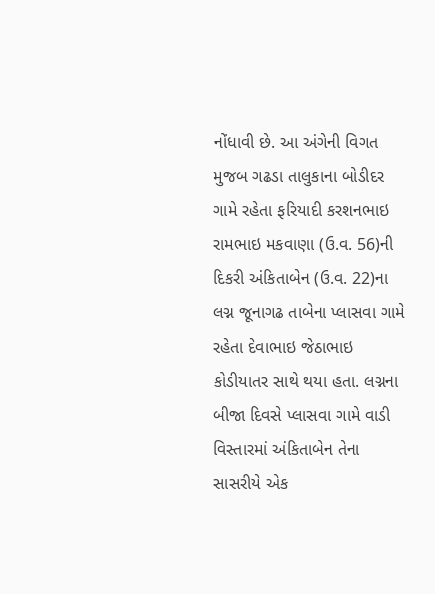નોંધાવી છે. આ અંગેની વિગત મુજબ ગઢડા તાલુકાના બોડીદર ગામે રહેતા ફરિયાદી કરશનભાઇ રામભાઇ મકવાણા (ઉ.વ. 56)ની દિકરી અંકિતાબેન (ઉ.વ. 22)ના લગ્ન જૂનાગઢ તાબેના પ્લાસવા ગામે રહેતા દેવાભાઇ જેઠાભાઇ કોડીયાતર સાથે થયા હતા. લગ્નના બીજા દિવસે પ્લાસવા ગામે વાડી વિસ્તારમાં અંકિતાબેન તેના સાસરીયે એક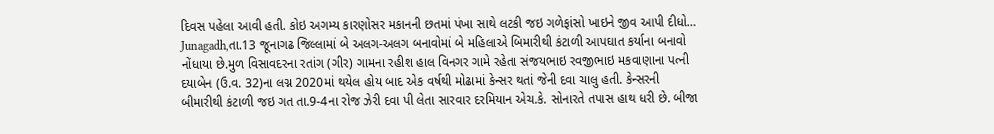દિવસ પહેલા આવી હતી. કોઇ અગમ્ય કારણોસર મકાનની છતમાં પંખા સાથે લટકી જઇ ગળેફાંસો ખાઇને જીવ આપી દીધો…
Junagadh,તા.13 જૂનાગઢ જિલ્લામાં બે અલગ-અલગ બનાવોમાં બે મહિલાએ બિમારીથી કંટાળી આપઘાત કર્યાના બનાવો નોંધાયા છે.મુળ વિસાવદરના રતાંગ (ગીર) ગામના રહીશ હાલ વિનગર ગામે રહેતા સંજયભાઇ રવજીભાઇ મકવાણાના પત્ની દયાબેન (ઉ.વ. 32)ના લગ્ન 2020માં થયેલ હોય બાદ એક વર્ષથી મોઢામાં કેન્સર થતાં જેની દવા ચાલુ હતી. કેન્સરની બીમારીથી કંટાળી જઇ ગત તા.9-4ના રોજ ઝેરી દવા પી લેતા સારવાર દરમિયાન એચ.કે. સોનારતે તપાસ હાથ ધરી છે. બીજા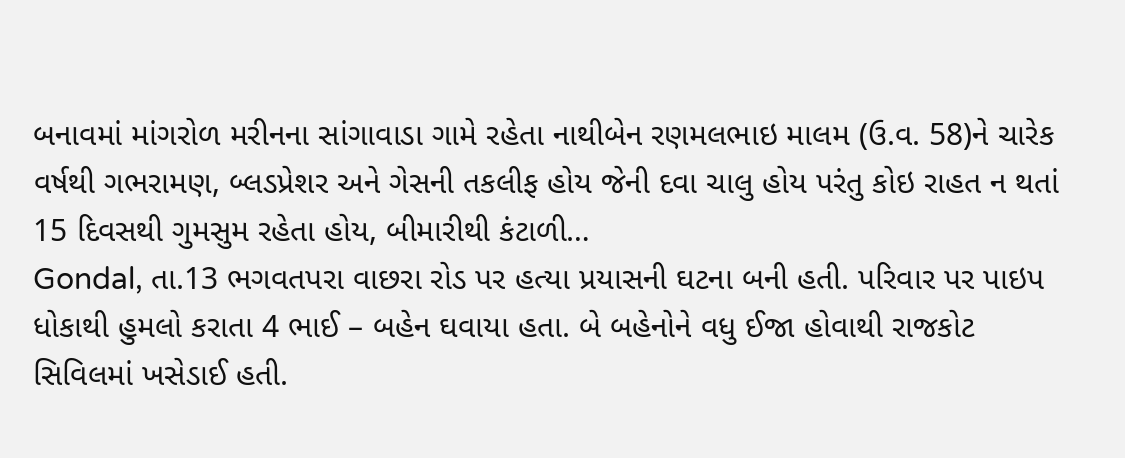બનાવમાં માંગરોળ મરીનના સાંગાવાડા ગામે રહેતા નાથીબેન રણમલભાઇ માલમ (ઉ.વ. 58)ને ચારેક વર્ષથી ગભરામણ, બ્લડપ્રેશર અને ગેસની તકલીફ હોય જેની દવા ચાલુ હોય પરંતુ કોઇ રાહત ન થતાં 15 દિવસથી ગુમસુમ રહેતા હોય, બીમારીથી કંટાળી…
Gondal, તા.13 ભગવતપરા વાછરા રોડ પર હત્યા પ્રયાસની ઘટના બની હતી. પરિવાર પર પાઇપ ધોકાથી હુમલો કરાતા 4 ભાઈ – બહેન ઘવાયા હતા. બે બહેનોને વધુ ઈજા હોવાથી રાજકોટ સિવિલમાં ખસેડાઈ હતી.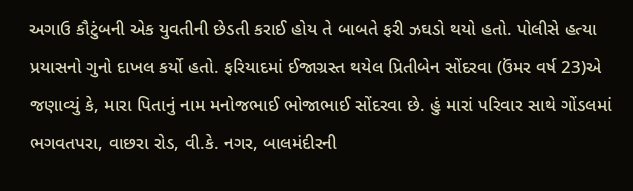અગાઉ કૌટુંબની એક યુવતીની છેડતી કરાઈ હોય તે બાબતે ફરી ઝઘડો થયો હતો. પોલીસે હત્યા પ્રયાસનો ગુનો દાખલ કર્યો હતો. ફરિયાદમાં ઈજાગ્રસ્ત થયેલ પ્રિતીબેન સોંદરવા (ઉંમર વર્ષ 23)એ જણાવ્યું કે, મારા પિતાનું નામ મનોજભાઈ ભોજાભાઈ સોંદરવા છે. હું મારાં પરિવાર સાથે ગોંડલમાં ભગવતપરા, વાછરા રોડ, વી.કે. નગર, બાલમંદીરની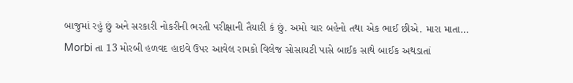બાજુમાં રહું છું અને સરકારી નોકરીની ભરતી પરીક્ષાની તૈયારી કં છું. અમો ચાર બહેનો તથા એક ભાઈ છીએ. મારા માતા…
Morbi તા 13 મોરબી હળવદ હાઇવે ઉપર આવેલ રામકો વિલેજ સોસાયટી પાસે બાઈક સાથે બાઈક અથડાતાં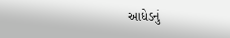આધેડનું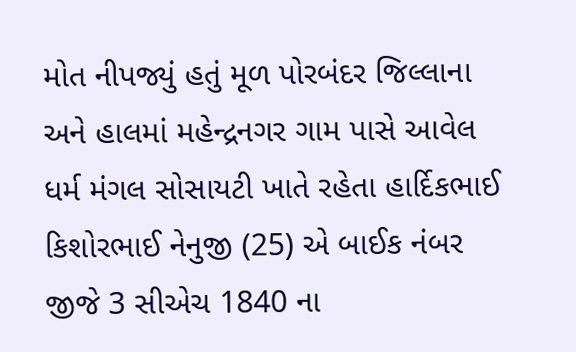મોત નીપજ્યું હતું મૂળ પોરબંદર જિલ્લાના અને હાલમાં મહેન્દ્રનગર ગામ પાસે આવેલ ધર્મ મંગલ સોસાયટી ખાતે રહેતા હાર્દિકભાઈ કિશોરભાઈ નેનુજી (25) એ બાઈક નંબર જીજે 3 સીએચ 1840 ના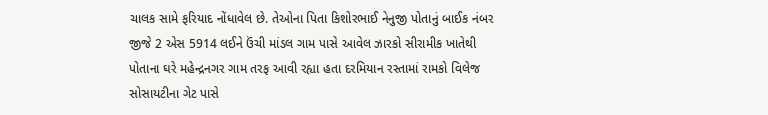ચાલક સામે ફરિયાદ નોંધાવેલ છે. તેઓના પિતા કિશોરભાઈ નેનુજી પોતાનું બાઈક નંબર જીજે 2 એસ 5914 લઈને ઉંચી માંડલ ગામ પાસે આવેલ ઝારકો સીરામીક ખાતેથી પોતાના ઘરે મહેન્દ્રનગર ગામ તરફ આવી રહ્યા હતા દરમિયાન રસ્તામાં રામકો વિલેજ સોસાયટીના ગેટ પાસે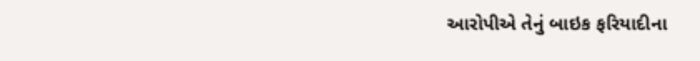આરોપીએ તેનું બાઇક ફરિયાદીના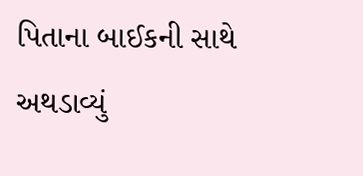પિતાના બાઈકની સાથે અથડાવ્યું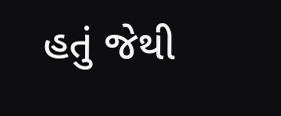હતું જેથી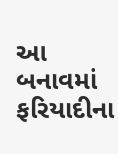આ બનાવમાં ફરિયાદીના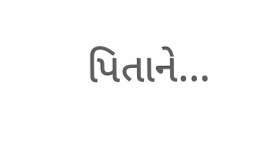પિતાને…